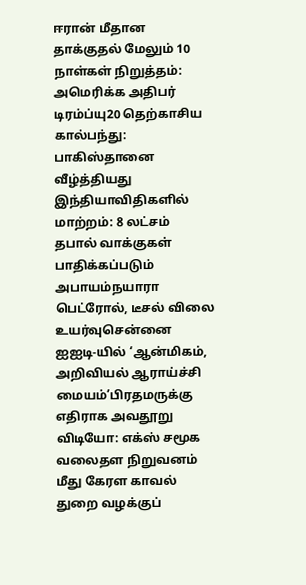ஈரான் மீதான தாக்குதல் மேலும் 10 நாள்கள் நிறுத்தம்: அமெரிக்க அதிபர் டிரம்ப்யு20 தெற்காசிய கால்பந்து: பாகிஸ்தானை வீழ்த்தியது இந்தியாவிதிகளில் மாற்றம்: 8 லட்சம் தபால் வாக்குகள் பாதிக்கப்படும் அபாயம்நயாரா பெட்ரோல், டீசல் விலை உயர்வுசென்னை ஐஐடி-யில் ‘ஆன்மிகம், அறிவியல் ஆராய்ச்சி மையம்’பிரதமருக்கு எதிராக அவதூறு விடியோ: எக்ஸ் சமூக வலைதள நிறுவனம் மீது கேரள காவல் துறை வழக்குப்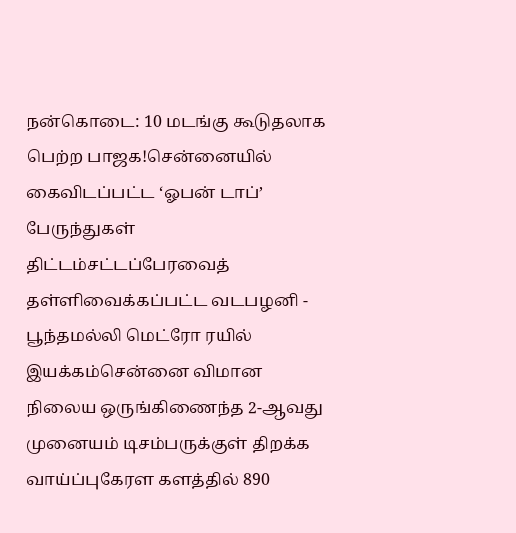நன்கொடை: 10 மடங்கு கூடுதலாக பெற்ற பாஜக!சென்னையில் கைவிடப்பட்ட ‘ஓபன் டாப்’ பேருந்துகள் திட்டம்சட்டப்பேரவைத் தள்ளிவைக்கப்பட்ட வடபழனி - பூந்தமல்லி மெட்ரோ ரயில் இயக்கம்சென்னை விமான நிலைய ஒருங்கிணைந்த 2-ஆவது முனையம் டிசம்பருக்குள் திறக்க வாய்ப்புகேரள களத்தில் 890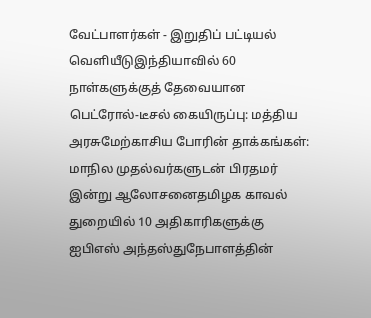வேட்பாளர்கள் - இறுதிப் பட்டியல் வெளியீடுஇந்தியாவில் 60 நாள்களுக்குத் தேவையான பெட்ரோல்-டீசல் கையிருப்பு: மத்திய அரசுமேற்காசிய போரின் தாக்கங்கள்: மாநில முதல்வர்களுடன் பிரதமர் இன்று ஆலோசனைதமிழக காவல் துறையில் 10 அதிகாரிகளுக்கு ஐபிஎஸ் அந்தஸ்துநேபாளத்தின்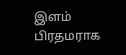இளம் பிரதமராக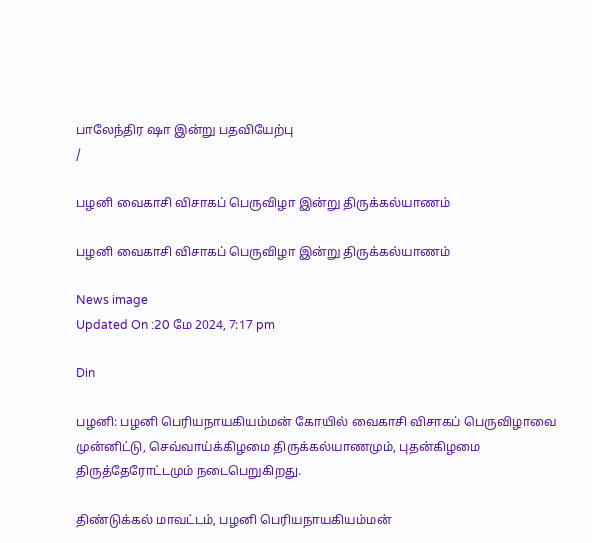பாலேந்திர ஷா இன்று பதவியேற்பு
/

பழனி வைகாசி விசாகப் பெருவிழா இன்று திருக்கல்யாணம்

பழனி வைகாசி விசாகப் பெருவிழா இன்று திருக்கல்யாணம்

News image
Updated On :20 மே 2024, 7:17 pm

Din

பழனி: பழனி பெரியநாயகியம்மன் கோயில் வைகாசி விசாகப் பெருவிழாவை முன்னிட்டு, செவ்வாய்க்கிழமை திருக்கல்யாணமும், புதன்கிழமை திருத்தேரோட்டமும் நடைபெறுகிறது.

திண்டுக்கல் மாவட்டம், பழனி பெரியநாயகியம்மன்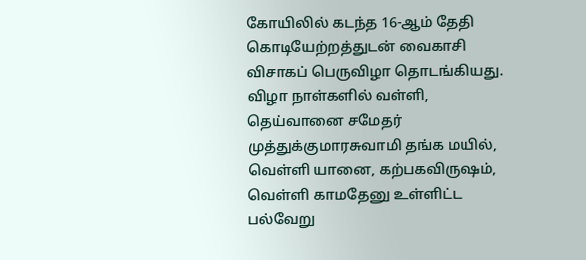கோயிலில் கடந்த 16-ஆம் தேதி கொடியேற்றத்துடன் வைகாசி விசாகப் பெருவிழா தொடங்கியது. விழா நாள்களில் வள்ளி, தெய்வானை சமேதர் முத்துக்குமாரசுவாமி தங்க மயில், வெள்ளி யானை, கற்பகவிருஷம், வெள்ளி காமதேனு உள்ளிட்ட பல்வேறு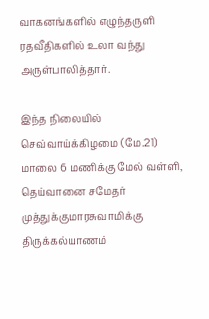வாகனங்களில் எழுந்தருளி ரதவீதிகளில் உலா வந்து அருள்பாலித்தார்.

இந்த நிலையில் செவ்வாய்க்கிழமை (மே.21) மாலை 6 மணிக்கு மேல் வள்ளி, தெய்வானை சமேதர் முத்துக்குமாரசுவாமிக்கு திருக்கல்யாணம்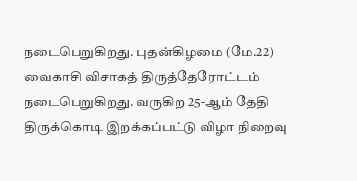நடைபெறுகிறது. புதன்கிழமை (மே.22) வைகாசி விசாகத் திருத்தேரோட்டம் நடைபெறுகிறது. வருகிற 25-ஆம் தேதி திருக்கொடி இறக்கப்பட்டு விழா நிறைவு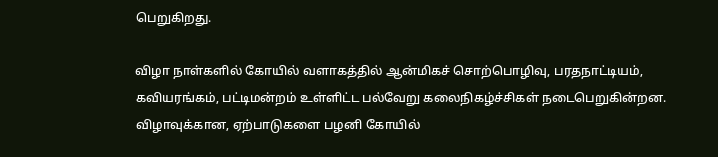பெறுகிறது.

விழா நாள்களில் கோயில் வளாகத்தில் ஆன்மிகச் சொற்பொழிவு, பரதநாட்டியம், கவியரங்கம், பட்டிமன்றம் உள்ளிட்ட பல்வேறு கலைநிகழ்ச்சிகள் நடைபெறுகின்றன. விழாவுக்கான, ஏற்பாடுகளை பழனி கோயில்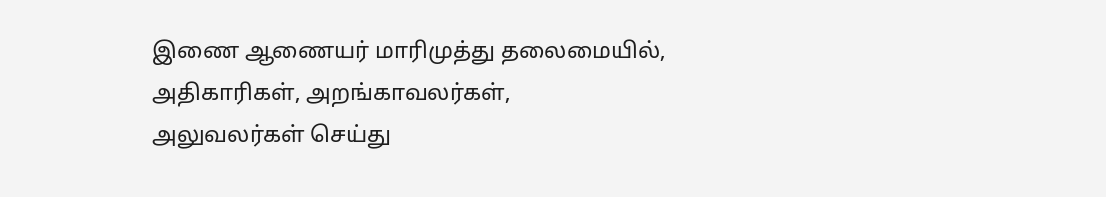இணை ஆணையர் மாரிமுத்து தலைமையில், அதிகாரிகள், அறங்காவலர்கள், அலுவலர்கள் செய்து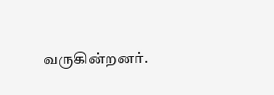வருகின்றனர்.